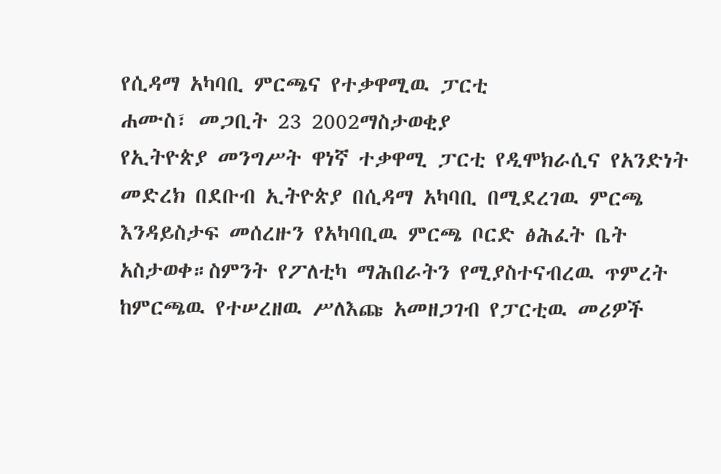የሲዳማ አካባቢ ምርጫና የተቃዋሚዉ ፓርቲ
ሐሙስ፣ መጋቢት 23 2002ማስታወቂያ
የኢትዮጵያ መንግሥት ዋነኛ ተቃዋሚ ፓርቲ የዲሞክራሲና የአንድነት መድረክ በደቡብ ኢትዮጵያ በሲዳማ አካባቢ በሚደረገዉ ምርጫ እንዳይስታፍ መሰረዙን የአካባቢዉ ምርጫ ቦርድ ፅሕፈት ቤት አስታወቀ።ስምንት የፖለቲካ ማሕበራትን የሚያስተናብረዉ ጥምረት ከምርጫዉ የተሠረዘዉ ሥለእጩ አመዘጋገብ የፓርቲዉ መሪዎች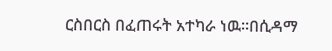ርስበርስ በፈጠሩት አተካራ ነዉ።በሲዳማ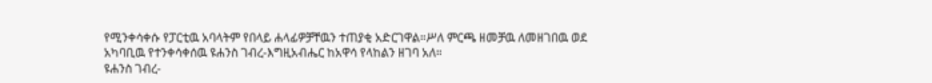የሚንቀሳቀሱ የፓርቲዉ አባላትም የበላይ ሐላፊዎቻቸዉን ተጠያቂ አድርገዋል።ሥለ ምርጫ ዘመቻዉ ለመዘገበዉ ወደ አካባቢዉ የተንቀሳቀሰዉ ዩሐንስ ገብረ-እግዚአብሔር ከአዋሳ የላከልን ዘገባ አለ።
ዩሐንስ ገብረ-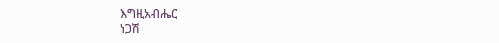እግዚአብሔር
ነጋሽ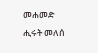መሐመድ
ሒሩት መለሰ